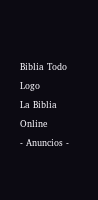Biblia Todo Logo
La Biblia Online
- Anuncios -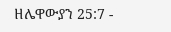ዘሌዋውያን 25:7 -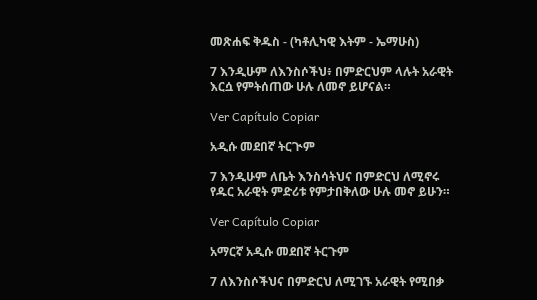መጽሐፍ ቅዱስ - (ካቶሊካዊ እትም - ኤማሁስ)

7 እንዲሁም ለእንስሶችህ፥ በምድርህም ላሉት አራዊት እርሷ የምትሰጠው ሁሉ ለመኖ ይሆናል።

Ver Capítulo Copiar

አዲሱ መደበኛ ትርጒም

7 እንዲሁም ለቤት እንስሳትህና በምድርህ ለሚኖሩ የዱር አራዊት ምድሪቱ የምታበቅለው ሁሉ መኖ ይሁን።

Ver Capítulo Copiar

አማርኛ አዲሱ መደበኛ ትርጉም

7 ለእንስሶችህና በምድርህ ለሚገኙ አራዊት የሚበቃ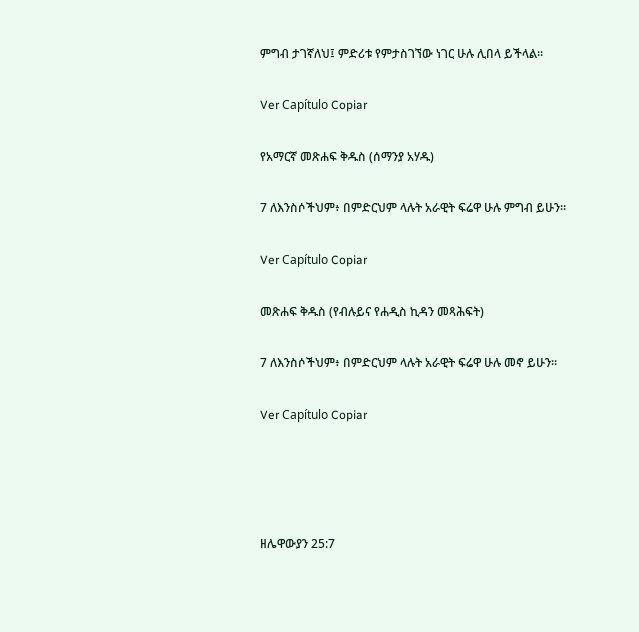ምግብ ታገኛለህ፤ ምድሪቱ የምታስገኘው ነገር ሁሉ ሊበላ ይችላል።

Ver Capítulo Copiar

የአማርኛ መጽሐፍ ቅዱስ (ሰማንያ አሃዱ)

7 ለእንስሶችህም፥ በምድርህም ላሉት አራዊት ፍሬዋ ሁሉ ምግብ ይሁን።

Ver Capítulo Copiar

መጽሐፍ ቅዱስ (የብሉይና የሐዲስ ኪዳን መጻሕፍት)

7 ለእንስሶችህም፥ በምድርህም ላሉት አራዊት ፍሬዋ ሁሉ መኖ ይሁን።

Ver Capítulo Copiar




ዘሌዋውያን 25:7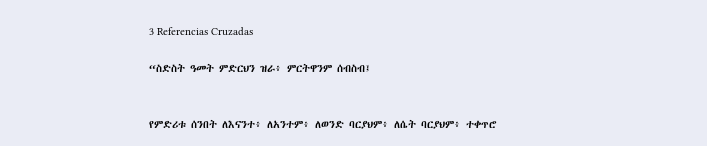3 Referencias Cruzadas

“ስድስት ዓመት ምድርህን ዝራ፥ ምርትዋንም ሰብስብ፤


የምድሪቱ ሰንበት ለእናንተ፥ ለአንተም፥ ለወንድ ባርያህም፥ ለሴት ባርያህም፥ ተቀጥሮ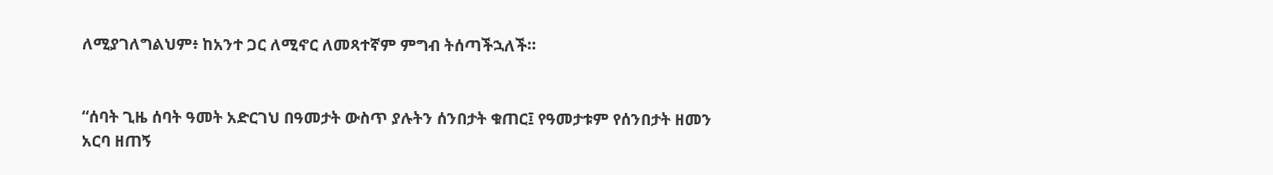ለሚያገለግልህም፥ ከአንተ ጋር ለሚኖር ለመጻተኛም ምግብ ትሰጣችኋለች።


“ሰባት ጊዜ ሰባት ዓመት አድርገህ በዓመታት ውስጥ ያሉትን ሰንበታት ቁጠር፤ የዓመታቱም የሰንበታት ዘመን አርባ ዘጠኝ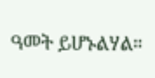ዓመት ይሆኑልሃል።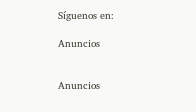Síguenos en:

Anuncios


Anuncios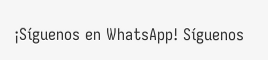¡Síguenos en WhatsApp! Síguenos